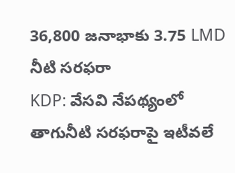36,800 జనాభాకు 3.75 LMD నీటి సరఫరా
KDP: వేసవి నేపథ్యంలో తాగునీటి సరఫరాపై ఇటీవలే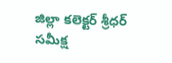జిల్లా కలెక్టర్ శ్రీధర్ సమీక్ష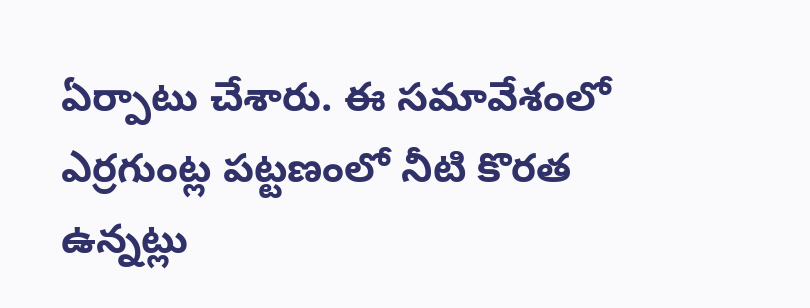ఏర్పాటు చేశారు. ఈ సమావేశంలో ఎర్రగుంట్ల పట్టణంలో నీటి కొరత ఉన్నట్లు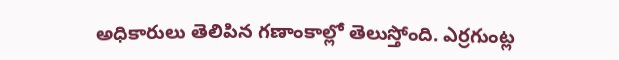అధికారులు తెలిపిన గణాంకాల్లో తెలుస్తోంది. ఎర్రగుంట్ల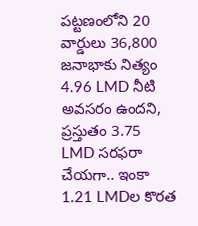పట్టణంలోని 20 వార్డులు 36,800 జనాభాకు నిత్యం 4.96 LMD నీటి అవసరం ఉందని, ప్రస్తుతం 3.75 LMD సరఫరా చేయగా.. ఇంకా 1.21 LMDల కొరత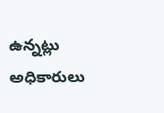ఉన్నట్లు అధికారులు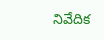నివేదిక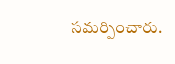సమర్పించారు.